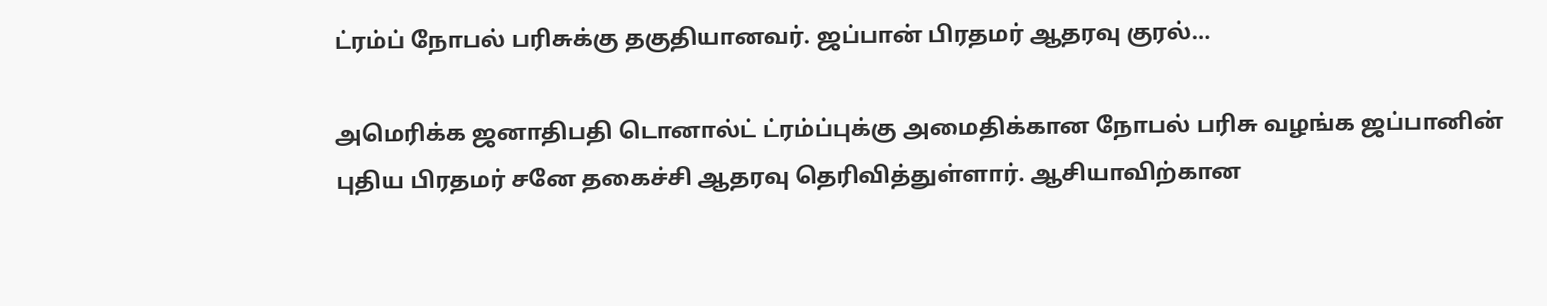ட்ரம்ப் நோபல் பரிசுக்கு தகுதியானவர். ஜப்பான் பிரதமர் ஆதரவு குரல்…

அமெரிக்க ஜனாதிபதி டொனால்ட் ட்ரம்ப்புக்கு அமைதிக்கான நோபல் பரிசு வழங்க ஜப்பானின் புதிய பிரதமர் சனே தகைச்சி ஆதரவு தெரிவித்துள்ளார். ஆசியாவிற்கான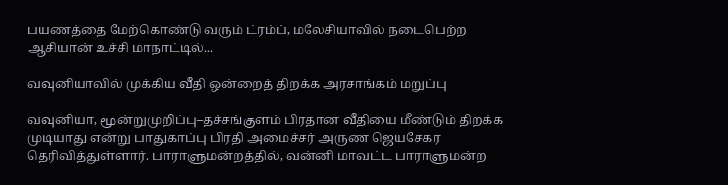பயணத்தை மேற்கொண்டு வரும் ட்ரம்ப், மலேசியாவில் நடைபெற்ற ஆசியான் உச்சி மாநாட்டில்...

வவுனியாவில் முக்கிய வீதி ஒன்றைத் திறக்க அரசாங்கம் மறுப்பு

வவுனியா, மூன்றுமுறிப்பு–தச்சங்குளம் பிரதான வீதியை மீண்டும் திறக்க முடியாது என்று பாதுகாப்பு பிரதி அமைச்சர் அருண ஜெயசேகர தெரிவித்துள்ளார். பாராளுமன்றத்தில், வன்னி மாவட்ட பாராளுமன்ற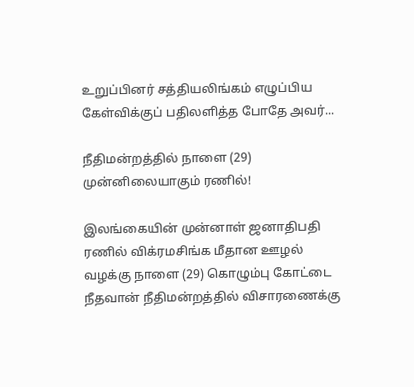உறுப்பினர் சத்தியலிங்கம் எழுப்பிய கேள்விக்குப் பதிலளித்த போதே அவர்...

நீதிமன்றத்தில் நாளை (29) முன்னிலையாகும் ரணில்!

இலங்கையின் முன்னாள் ஜனாதிபதி ரணில் விக்ரமசிங்க மீதான ஊழல் வழக்கு நாளை (29) கொழும்பு கோட்டை நீதவான் நீதிமன்றத்தில் விசாரணைக்கு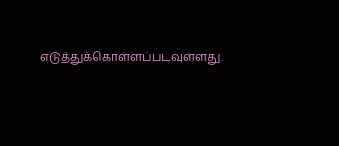எடுத்துக்கொள்ளப்படவுள்ளது.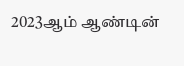2023ஆம் ஆண்டின்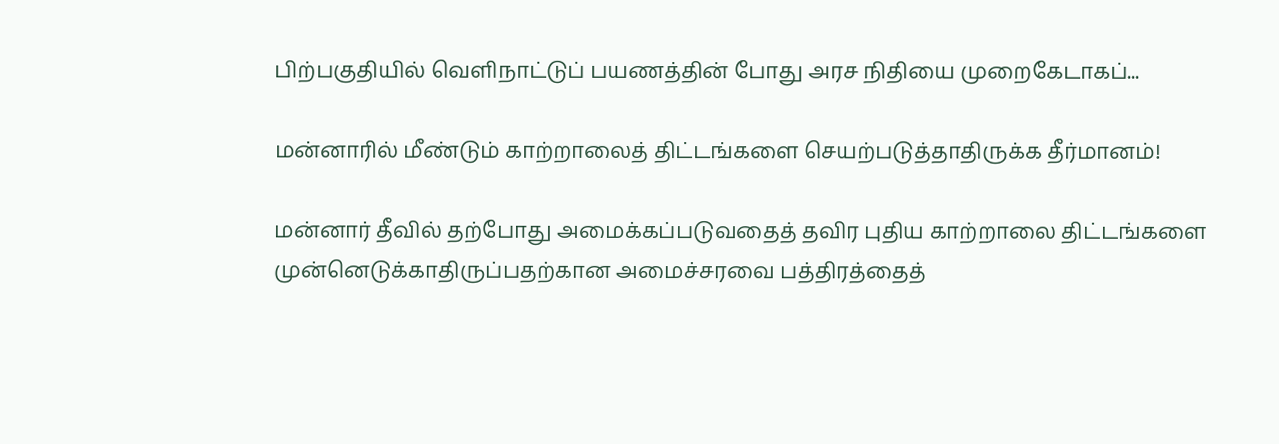பிற்பகுதியில் வெளிநாட்டுப் பயணத்தின் போது அரச நிதியை முறைகேடாகப்...

மன்னாரில் மீண்டும் காற்றாலைத் திட்டங்களை செயற்படுத்தாதிருக்க தீர்மானம்!

மன்னார் தீவில் தற்போது அமைக்கப்படுவதைத் தவிர புதிய காற்றாலை திட்டங்களை முன்னெடுக்காதிருப்பதற்கான அமைச்சரவை பத்திரத்தைத்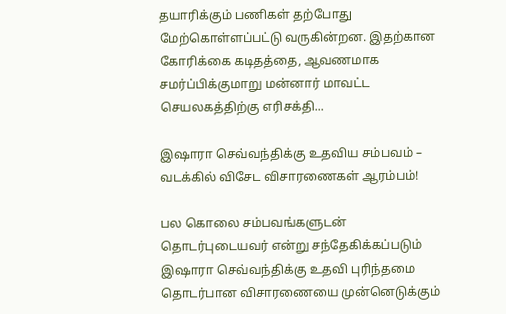தயாரிக்கும் பணிகள் தற்போது மேற்கொள்ளப்பட்டு வருகின்றன. இதற்கான கோரிக்கை கடிதத்தை, ஆவணமாக சமர்ப்பிக்குமாறு மன்னார் மாவட்ட செயலகத்திற்கு எரிசக்தி...

இஷாரா செவ்வந்திக்கு உதவிய சம்பவம் – வடக்கில் விசேட விசாரணைகள் ஆரம்பம்!

பல கொலை சம்பவங்களுடன்‌ தொடர்புடையவர் என்று சந்தேகிக்கப்படும் இஷாரா செவ்வந்திக்கு உதவி புரிந்தமை தொடர்பான விசாரணையை முன்னெடுக்கும்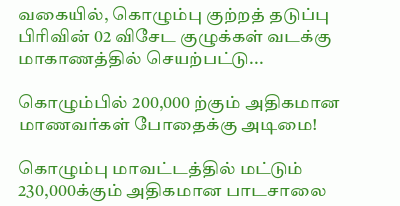வகையில், கொழும்பு குற்றத் தடுப்பு பிரிவின் 02 விசேட குழுக்கள் வடக்கு மாகாணத்தில் செயற்பட்டு...

கொழும்பில் 200,000 ற்கும் அதிகமான மாணவர்கள் போதைக்கு அடிமை!

கொழும்பு மாவட்டத்தில் மட்டும் 230,000க்கும் அதிகமான பாடசாலை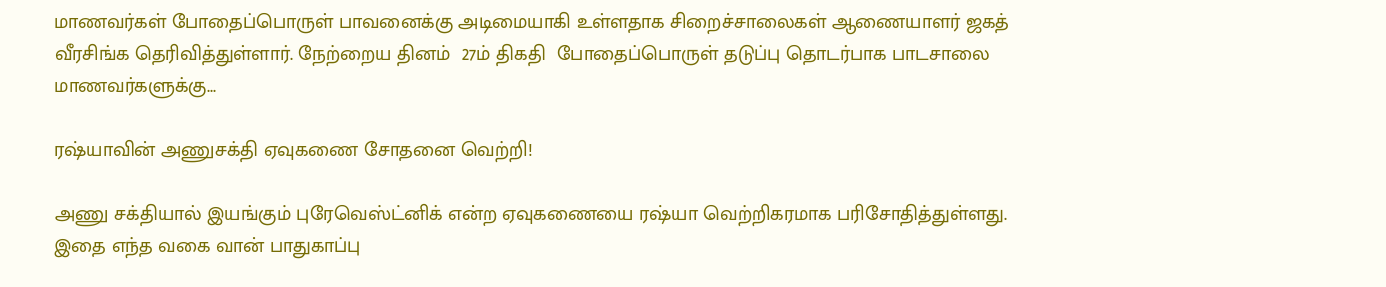மாணவர்கள் போதைப்பொருள் பாவனைக்கு அடிமையாகி உள்ளதாக சிறைச்சாலைகள் ஆணையாளர் ஜகத் வீரசிங்க தெரிவித்துள்ளார். நேற்றைய தினம்  27ம் திகதி  போதைப்பொருள் தடுப்பு தொடர்பாக பாடசாலை மாணவர்களுக்கு...

ரஷ்யாவின் அணுசக்தி ஏவுகணை சோதனை வெற்றி!

அணு சக்தியால் இயங்கும் புரேவெஸ்ட்னிக் என்ற ஏவுகணையை ரஷ்யா வெற்றிகரமாக பரிசோதித்துள்ளது. இதை எந்த வகை வான் பாதுகாப்பு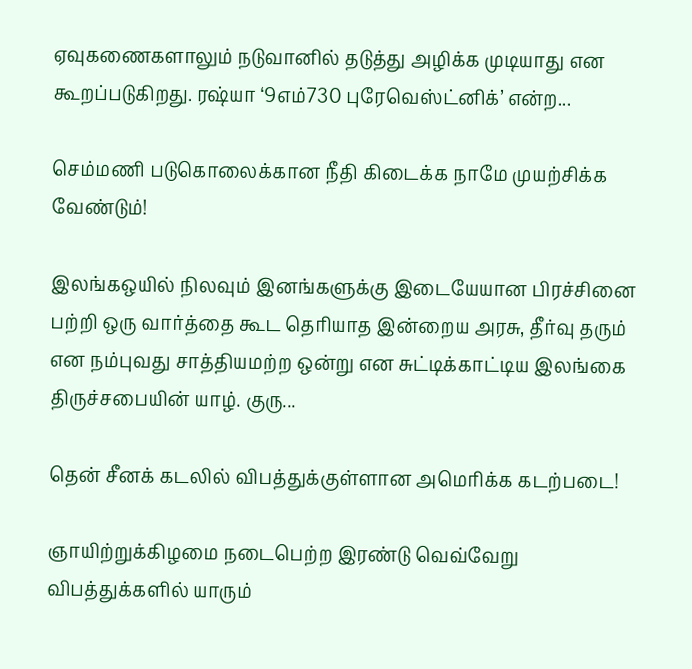ஏவுகணைகளாலும் நடுவானில் தடுத்து அழிக்க முடியாது என கூறப்படுகிறது. ரஷ்யா ‘9எம்730 புரேவெஸ்ட்னிக்’ என்ற...

செம்மணி படுகொலைக்கான நீதி கிடைக்க நாமே முயற்சிக்க வேண்டும்!

இலங்கஒயில் நிலவும் இனங்களுக்கு இடையேயான பிரச்சினை பற்றி ஒரு வார்த்தை கூட தெரியாத இன்றைய அரசு, தீர்வு தரும் என நம்புவது சாத்தியமற்ற ஒன்று என சுட்டிக்காட்டிய இலங்கை திருச்சபையின் யாழ். குரு...

தென் சீனக் கடலில் விபத்துக்குள்ளான அமெரிக்க கடற்படை!

ஞாயிற்றுக்கிழமை நடைபெற்ற இரண்டு வெவ்வேறு விபத்துக்களில் யாரும்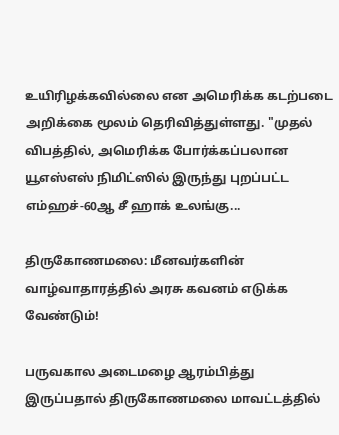உயிரிழக்கவில்லை என அமெரிக்க கடற்படை அறிக்கை மூலம் தெரிவித்துள்ளது. "முதல் விபத்தில், அமெரிக்க போர்க்கப்பலான யூஎஸ்எஸ் நிமிட்ஸில் இருந்து புறப்பட்ட எம்ஹச்-60ஆ சீ ஹாக் உலங்கு...

திருகோணமலை: மீனவர்களின் வாழ்வாதாரத்தில் அரசு கவனம் எடுக்க வேண்டும்!

பருவகால அடைமழை ஆரம்பித்து இருப்பதால் திருகோணமலை மாவட்டத்தில்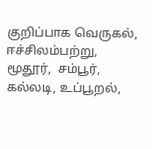குறிப்பாக வெருகல்,  ஈச்சிலம்பற்று,  மூதூர்,  சம்பூர்,  கல்லடி, உப்பூறல்,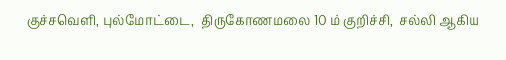குச்சவெளி, புல்மோட்டை,  திருகோணமலை 10 ம் குறிச்சி,  சல்லி ஆகிய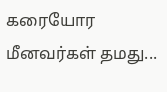கரையோர மீனவர்கள் தமது...